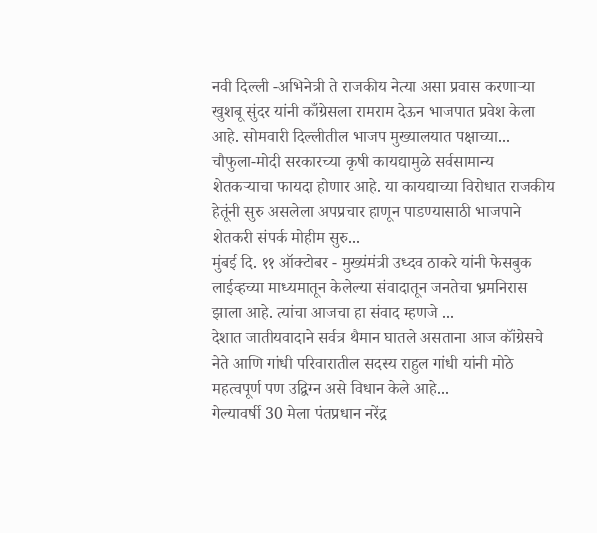नवी दिल्ली -अभिनेत्री ते राजकीय नेत्या असा प्रवास करणाऱ्या खुशबू सुंदर यांनी काँग्रेसला रामराम देऊन भाजपात प्रवेश केला आहे. सोमवारी दिल्लीतील भाजप मुख्यालयात पक्षाच्या...
चौफुला-मोदी सरकारच्या कृषी कायद्यामुळे सर्वसामान्य शेतकऱ्याचा फायदा होणार आहे. या कायद्याच्या विरोधात राजकीय हेतूंनी सुरु असलेला अपप्रचार हाणून पाडण्यासाठी भाजपाने शेतकरी संपर्क मोहीम सुरु...
मुंबई दि. ११ ऑक्टोबर - मुख्यंमंत्री उध्दव ठाकरे यांनी फेसबुक लाईव्हच्या माध्यमातून केलेल्या संवादातून जनतेचा भ्रमनिरास झाला आहे. त्यांचा आजचा हा संवाद म्हणजे ...
देशात जातीयवादाने सर्वत्र थैमान घातले असताना आज कॉंग्रेसचे नेते आणि गांधी परिवारातील सदस्य राहुल गांधी यांनी मोठे महत्वपूर्ण पण उद्विग्न असे विधान केले आहे...
गेल्यावर्षी 30 मेला पंतप्रधान नरेंद्र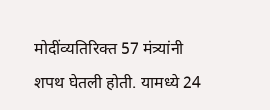मोदींव्यतिरिक्त 57 मंत्र्यांनी शपथ घेतली होती. यामध्ये 24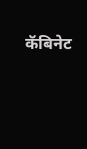कॅबिनेट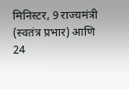मिनिस्टर, 9 राज्यमंत्री (स्वतंत्र प्रभार) आणि 24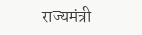राज्यमंत्री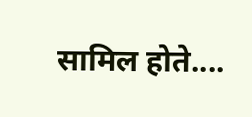सामिल होते....